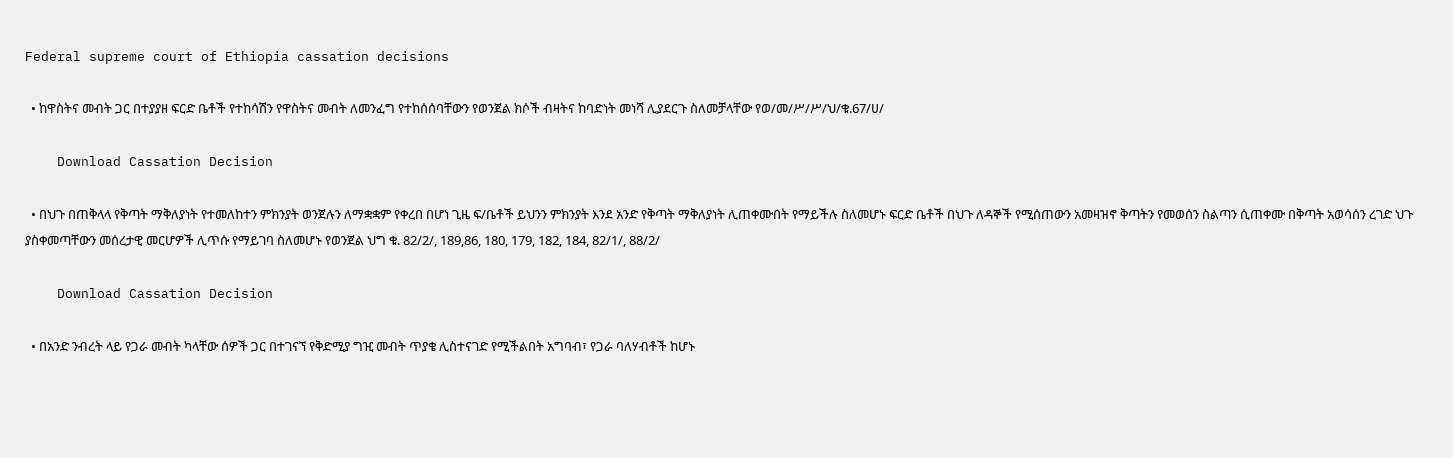Federal supreme court of Ethiopia cassation decisions

  • ከዋስትና መብት ጋር በተያያዘ ፍርድ ቤቶች የተከሳሽን የዋስትና መብት ለመንፈግ የተከሰሰባቸውን የወንጀል ክሶች ብዛትና ከባድነት መነሻ ሊያደርጉ ስለመቻላቸው የወ/መ/ሥ/ሥ/ህ/ቁ.67/ሀ/

    Download Cassation Decision

  • በህጉ በጠቅላላ የቅጣት ማቅለያነት የተመለከተን ምክንያት ወንጀሉን ለማቋቋም የቀረበ በሆነ ጊዜ ፍ/ቤቶች ይህንን ምክንያት እንደ አንድ የቅጣት ማቅለያነት ሊጠቀሙበት የማይችሉ ስለመሆኑ ፍርድ ቤቶች በህጉ ለዳኞች የሚሰጠውን አመዛዝኖ ቅጣትን የመወሰን ስልጣን ሲጠቀሙ በቅጣት አወሳሰን ረገድ ህጉ ያስቀመጣቸውን መሰረታዊ መርሆዎች ሊጥሱ የማይገባ ስለመሆኑ የወንጀል ህግ ቁ. 82/2/, 189,86, 180, 179, 182, 184, 82/1/, 88/2/

    Download Cassation Decision

  • በአንድ ንብረት ላይ የጋራ መብት ካላቸው ሰዎች ጋር በተገናኘ የቅድሚያ ግዢ መብት ጥያቄ ሊስተናገድ የሚችልበት አግባብ፣ የጋራ ባለሃብቶች ከሆኑ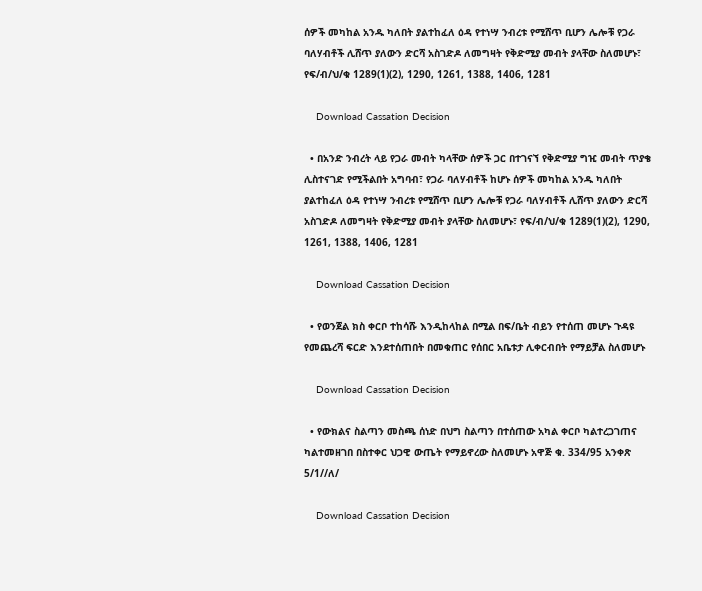ሰዎች መካከል አንዱ ካለበት ያልተከፈለ ዕዳ የተነሣ ንብረቱ የሚሸጥ ቢሆን ሌሎቹ የጋራ ባለሃብቶች ሊሸጥ ያለውን ድርሻ አስገድዶ ለመግዛት የቅድሚያ መብት ያላቸው ስለመሆኑ፣ የፍ/ብ/ህ/ቁ 1289(1)(2), 1290, 1261, 1388, 1406, 1281

    Download Cassation Decision

  • በአንድ ንብረት ላይ የጋራ መብት ካላቸው ሰዎች ጋር በተገናኘ የቅድሚያ ግዢ መብት ጥያቄ ሊስተናገድ የሚችልበት አግባብ፣ የጋራ ባለሃብቶች ከሆኑ ሰዎች መካከል አንዱ ካለበት ያልተከፈለ ዕዳ የተነሣ ንብረቱ የሚሸጥ ቢሆን ሌሎቹ የጋራ ባለሃብቶች ሊሸጥ ያለውን ድርሻ አስገድዶ ለመግዛት የቅድሚያ መብት ያላቸው ስለመሆኑ፣ የፍ/ብ/ህ/ቁ 1289(1)(2), 1290, 1261, 1388, 1406, 1281

    Download Cassation Decision

  • የወንጀል ክስ ቀርቦ ተከሳሹ እንዲከላከል በሚል በፍ/ቤት ብይን የተሰጠ መሆኑ ጉዳዩ የመጨረሻ ፍርድ እንደተሰጠበት በመቁጠር የሰበር አቤቱታ ሊቀርብበት የማይቻል ስለመሆኑ

    Download Cassation Decision

  • የውክልና ስልጣን መስጫ ሰነድ በህግ ስልጣን በተሰጠው አካል ቀርቦ ካልተረጋገጠና ካልተመዘገበ በስተቀር ህጋዊ ውጤት የማይኖረው ስለመሆኑ አዋጅ ቁ. 334/95 አንቀጽ 5/1//ለ/

    Download Cassation Decision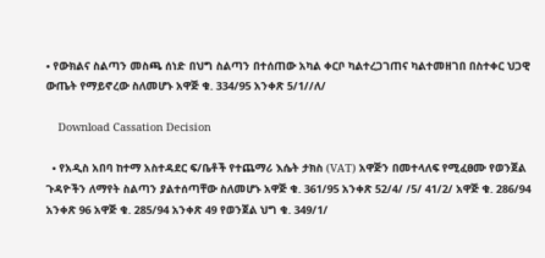• የውክልና ስልጣን መስጫ ሰነድ በህግ ስልጣን በተሰጠው አካል ቀርቦ ካልተረጋገጠና ካልተመዘገበ በስተቀር ህጋዊ ውጤት የማይኖረው ስለመሆኑ አዋጅ ቁ. 334/95 አንቀጽ 5/1//ለ/

    Download Cassation Decision

  • የአዲስ አበባ ከተማ አስተዳደር ፍ/ቤቶች የተጨማሪ እሴት ታክስ (VAT) አዋጅን በመተላለፍ የሚፈፀሙ የወንጀል ጉዳዮችን ለማየት ስልጣን ያልተሰጣቸው ስለመሆኑ አዋጅ ቁ. 361/95 አንቀጽ 52/4/ /5/ 41/2/ አዋጅ ቁ. 286/94 አንቀጽ 96 አዋጅ ቁ. 285/94 አንቀጽ 49 የወንጀል ህግ ቁ. 349/1/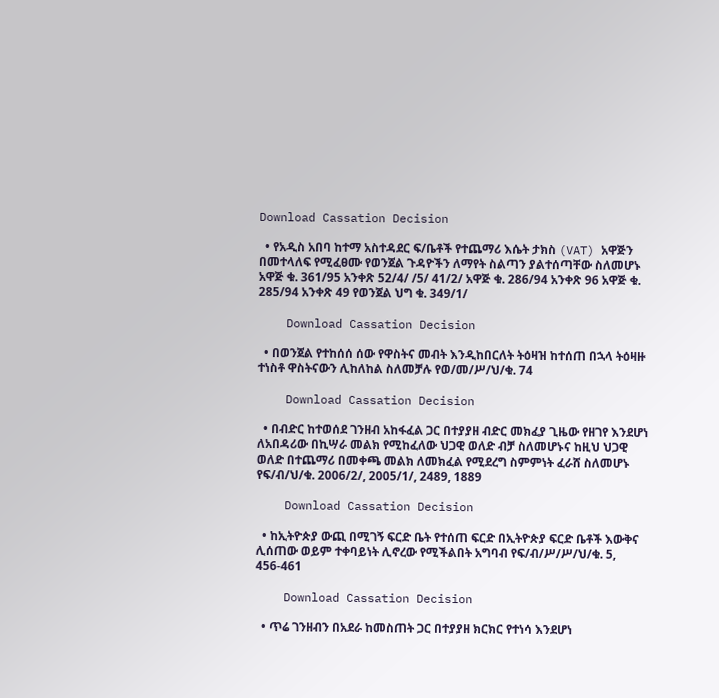Download Cassation Decision

  • የአዲስ አበባ ከተማ አስተዳደር ፍ/ቤቶች የተጨማሪ እሴት ታክስ (VAT) አዋጅን በመተላለፍ የሚፈፀሙ የወንጀል ጉዳዮችን ለማየት ስልጣን ያልተሰጣቸው ስለመሆኑ አዋጅ ቁ. 361/95 አንቀጽ 52/4/ /5/ 41/2/ አዋጅ ቁ. 286/94 አንቀጽ 96 አዋጅ ቁ. 285/94 አንቀጽ 49 የወንጀል ህግ ቁ. 349/1/

    Download Cassation Decision

  • በወንጀል የተከሰሰ ሰው የዋስትና መብት እንዲከበርለት ትዕዛዝ ከተሰጠ በኋላ ትዕዛዙ ተነስቶ ዋስትናውን ሊከለከል ስለመቻሉ የወ/መ/ሥ/ህ/ቁ. 74

    Download Cassation Decision

  • በብድር ከተወሰደ ገንዘብ አከፋፈል ጋር በተያያዘ ብድር መክፈያ ጊዜው የዘገየ እንደሆነ ለአበዳሪው በኪሣራ መልክ የሚከፈለው ህጋዊ ወለድ ብቻ ስለመሆኑና ከዚህ ህጋዊ ወለድ በተጨማሪ በመቀጫ መልክ ለመክፈል የሚደረግ ስምምነት ፈራሸ ስለመሆኑ የፍ/ብ/ህ/ቁ. 2006/2/, 2005/1/, 2489, 1889

    Download Cassation Decision

  • ከኢትዮጵያ ውጪ በሚገኝ ፍርድ ቤት የተሰጠ ፍርድ በኢትዮጵያ ፍርድ ቤቶች እውቅና ሊሰጠው ወይም ተቀባይነት ሊኖረው የሚችልበት አግባብ የፍ/ብ/ሥ/ሥ/ህ/ቁ. 5, 456-461

    Download Cassation Decision

  • ጥሬ ገንዘብን በአደራ ከመስጠት ጋር በተያያዘ ክርክር የተነሳ እንደሆነ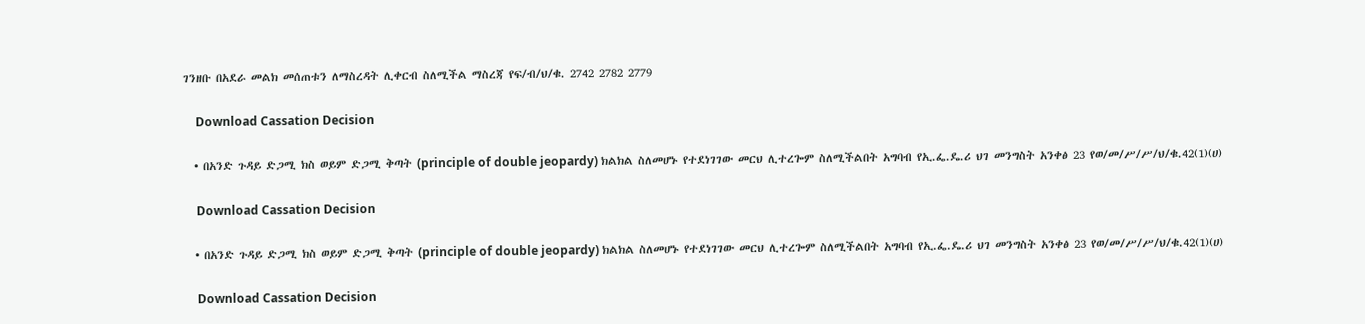ገንዘቡ በአደራ መልክ መሰጠቱን ለማስረዳት ሊቀርብ ስለሚችል ማስረጃ የፍ/ብ/ህ/ቁ. 2742 2782 2779

    Download Cassation Decision

  • በአንድ ጉዳይ ድጋሚ ክስ ወይም ድጋሚ ቅጣት (principle of double jeopardy) ክልክል ስለመሆኑ የተደነገገው መርህ ሊተረጐም ስለሚችልበት አግባብ የኢ.ፌ.ዴ.ሪ ህገ መንግስት አንቀፅ 23 የወ/መ/ሥ/ሥ/ህ/ቁ.42(1)(ሀ)

    Download Cassation Decision

  • በአንድ ጉዳይ ድጋሚ ክስ ወይም ድጋሚ ቅጣት (principle of double jeopardy) ክልክል ስለመሆኑ የተደነገገው መርህ ሊተረጐም ስለሚችልበት አግባብ የኢ.ፌ.ዴ.ሪ ህገ መንግስት አንቀፅ 23 የወ/መ/ሥ/ሥ/ህ/ቁ.42(1)(ሀ)

    Download Cassation Decision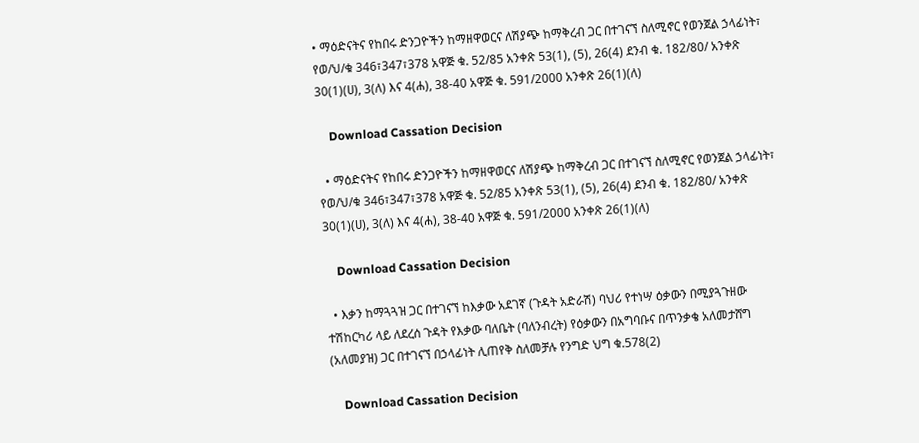• ማዕድናትና የከበሩ ድንጋዮችን ከማዘዋወርና ለሽያጭ ከማቅረብ ጋር በተገናኘ ስለሚኖር የወንጀል ኃላፊነት፣ የወ/ህ/ቁ 346፣347፣378 አዋጅ ቁ. 52/85 አንቀጽ 53(1), (5), 26(4) ደንብ ቁ. 182/80/ አንቀጽ 30(1)(ሀ), 3(ለ) እና 4(ሐ), 38-40 አዋጅ ቁ. 591/2000 አንቀጽ 26(1)(ለ)

    Download Cassation Decision

  • ማዕድናትና የከበሩ ድንጋዮችን ከማዘዋወርና ለሽያጭ ከማቅረብ ጋር በተገናኘ ስለሚኖር የወንጀል ኃላፊነት፣ የወ/ህ/ቁ 346፣347፣378 አዋጅ ቁ. 52/85 አንቀጽ 53(1), (5), 26(4) ደንብ ቁ. 182/80/ አንቀጽ 30(1)(ሀ), 3(ለ) እና 4(ሐ), 38-40 አዋጅ ቁ. 591/2000 አንቀጽ 26(1)(ለ)

    Download Cassation Decision

  • እቃን ከማጓጓዝ ጋር በተገናኘ ከእቃው አደገኛ (ጉዳት አድራሽ) ባህሪ የተነሣ ዕቃውን በሚያጓጉዘው ተሽከርካሪ ላይ ለደረሰ ጉዳት የእቃው ባለቤት (ባለንብረት) የዕቃውን በአግባቡና በጥንቃቄ አለመታሸግ (አለመያዝ) ጋር በተገናኘ በኃላፊነት ሊጠየቅ ስለመቻሉ የንግድ ህግ ቁ.578(2)

    Download Cassation Decision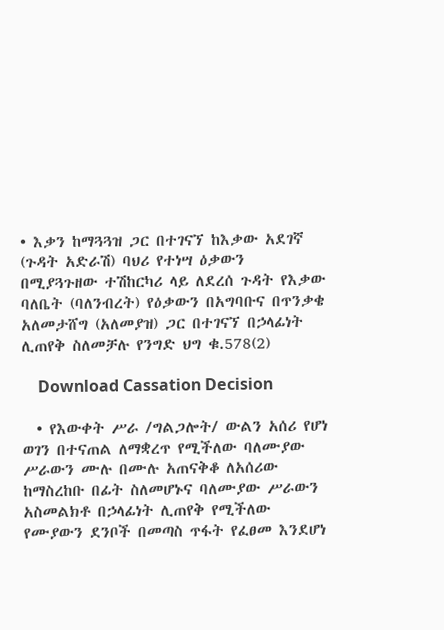• እቃን ከማጓጓዝ ጋር በተገናኘ ከእቃው አደገኛ (ጉዳት አድራሽ) ባህሪ የተነሣ ዕቃውን በሚያጓጉዘው ተሽከርካሪ ላይ ለደረሰ ጉዳት የእቃው ባለቤት (ባለንብረት) የዕቃውን በአግባቡና በጥንቃቄ አለመታሸግ (አለመያዝ) ጋር በተገናኘ በኃላፊነት ሊጠየቅ ስለመቻሉ የንግድ ህግ ቁ.578(2)

    Download Cassation Decision

  • የእውቀት ሥራ /ግልጋሎት/ ውልን አሰሪ የሆነ ወገን በተናጠል ለማቋረጥ የሚችለው ባለሙያው ሥራውን ሙሉ በሙሉ አጠናቅቆ ለአሰሪው ከማስረከቡ በፊት ስለመሆኑና ባለሙያው ሥራውን አስመልክቶ በኃላፊነት ሊጠየቅ የሚችለው የሙያውን ደንቦች በመጣስ ጥፋት የፈፀመ እንደሆነ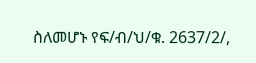ስለመሆኑ የፍ/ብ/ህ/ቁ. 2637/2/,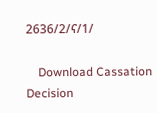2636/2/ና/1/

    Download Cassation Decision